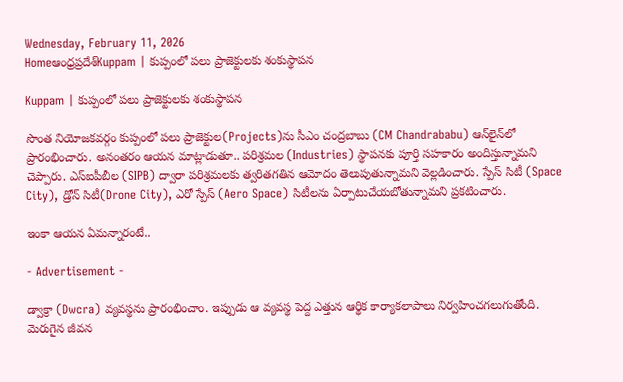Wednesday, February 11, 2026
Homeఆంధ్రప్రదేశ్Kuppam | కుప్పంలో పలు ప్రాజెక్టులకు శంకుస్థాపన

Kuppam | కుప్పంలో పలు ప్రాజెక్టులకు శంకుస్థాపన

సొంత నియోజకవర్గం కుప్పంలో పలు ప్రాజెక్టుల(Projects)ను సీఎం చంద్రబాబు (CM Chandrababu) ఆన్‌లైన్‌లో ప్రారంభించారు. అనంతరం ఆయన మాట్లాడుతూ.. పరిశ్రమల (Industries) స్థాపనకు పూర్తి సహకారం అందిస్తున్నామని చెప్పారు. ఎస్ఐపీబీల (SIPB) ద్వారా పరిశ్రమలకు త్వరితగతిన ఆమోదం తెలుపుతున్నామని వెల్లడించారు. స్పేస్ సిటీ (Space City), డ్రోన్ సిటీ(Drone City), ఎరో స్పేస్ (Aero Space) సిటీలను ఏర్పాటుచేయబోతున్నామని ప్రకటించారు.

ఇంకా ఆయన ఏమన్నారంటే..

- Advertisement -

డ్వాక్రా (Dwcra) వ్యవస్థను ప్రారంభించాం. ఇప్పుడు ఆ వ్యవస్థ పెద్ద ఎత్తున ఆర్థిక కార్యాకలాపాలు నిర్వహించగలుగుతోంది. మెరుగైన జీవన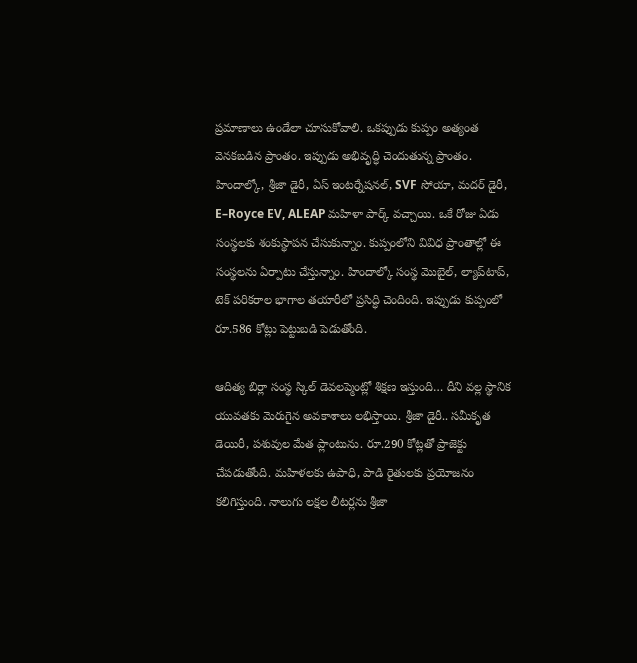ప్రమాణాలు ఉండేలా చూసుకోవాలి. ఒకప్పుడు కుప్పం అత్యంత వెనకబడిన ప్రాంతం. ఇప్పుడు అభివృద్ధి చెందుతున్న ప్రాంతం. హిందాల్కో, శ్రీజా డైరీ, ఏస్ ఇంటర్నేషనల్, SVF సోయా, మదర్ డైరీ, E–Royce EV, ALEAP మహిళా పార్క్ వచ్చాయి. ఒకే రోజు ఏడు సంస్థలకు శంకుస్థాపన చేసుకున్నాం. కుప్పంలోని వివిధ ప్రాంతాల్లో ఈ సంస్థలను ఏర్పాటు చేస్తున్నాం. హిందాల్కో సంస్థ మొబైల్, ల్యాప్‌టాప్, టెక్ పరికరాల భాగాల తయారీలో ప్రసిద్ధి చెందింది. ఇప్పుడు కుప్పంలో రూ.586 కోట్లు పెట్టుబడి పెడుతోంది.

ఆదిత్య బిర్లా సంస్థ స్కిల్ డెవలప్మెంట్లో శిక్షణ ఇస్తుంది… దీని వల్ల స్థానిక యువతకు మెరుగైన అవకాశాలు లభిస్తాయి. శ్రీజా డైరీ.. సమీకృత డెయిరీ, పశువుల మేత ప్లాంటును. రూ.290 కోట్లతో ప్రాజెక్టు చేపడుతోంది. మహిళలకు ఉపాధి, పాడి రైతులకు ప్రయోజనం కలిగిస్తుంది. నాలుగు లక్షల లీటర్లను శ్రీజా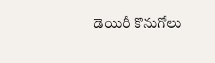డెయిరీ కొనుగోలు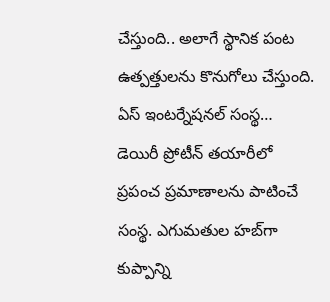చేస్తుంది.. అలాగే స్థానిక పంట ఉత్పత్తులను కొనుగోలు చేస్తుంది. ఏస్ ఇంటర్నేషనల్ సంస్థ… డెయిరీ ప్రోటీన్ తయారీలో ప్రపంచ ప్రమాణాలను పాటించే సంస్థ. ఎగుమతుల హబ్‌గా కుప్పాన్ని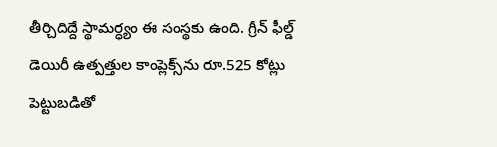తీర్చిదిద్దే స్థామర్ధ్యం ఈ సంస్థకు ఉంది. గ్రీన్ ఫీల్డ్ డెయిరీ ఉత్పత్తుల కాంప్లెక్స్‌ను రూ.525 కోట్లు పెట్టుబడితో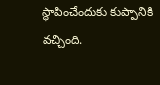స్థాపించేందుకు కుప్పానికి వచ్చింది.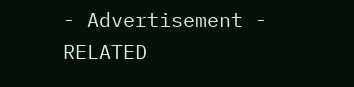- Advertisement -
RELATED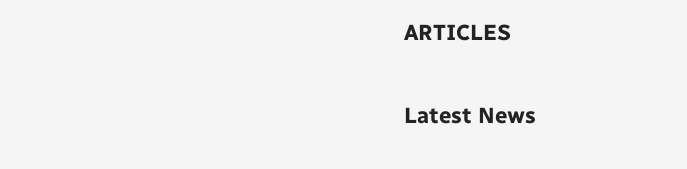ARTICLES

Latest News